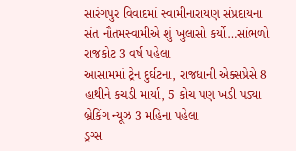સારંગપુર વિવાદમાં સ્વામીનારાયણ સંપ્રદાયના સંત નૌતમસ્વામીએ શું ખુલાસો કર્યો…સાંભળો રાજકોટ 3 વર્ષ પહેલા
આસામમાં ટ્રેન દુર્ઘટના, રાજધાની એક્સપ્રેસે 8 હાથીને કચડી માર્યા, 5 કોચ પણ ખડી પડ્યા બ્રેકિંગ ન્યૂઝ 3 મહિના પહેલા
ડ્રગ્સ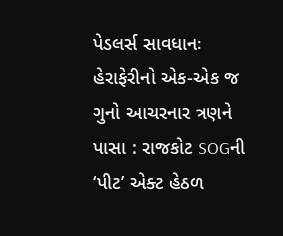પેડલર્સ સાવધાનઃ હેરાફેરીનો એક-એક જ ગુનો આચરનાર ત્રણને પાસા : રાજકોટ SOGની ‘પીટ’ એક્ટ હેઠળ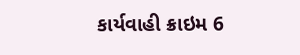કાર્યવાહી ક્રાઇમ 6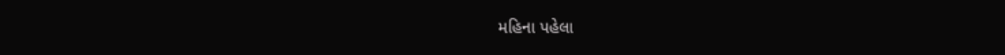મહિના પહેલા